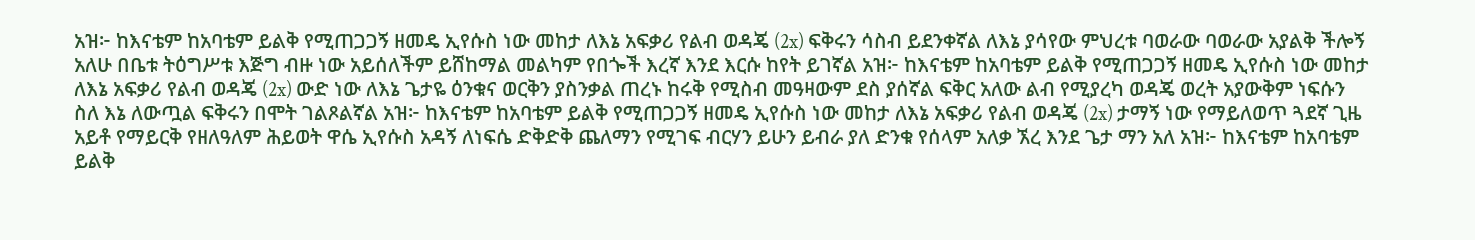አዝ፦ ከእናቴም ከአባቴም ይልቅ የሚጠጋጋኝ ዘመዴ ኢየሱስ ነው መከታ ለእኔ አፍቃሪ የልብ ወዳጄ (2x) ፍቅሩን ሳስብ ይደንቀኛል ለእኔ ያሳየው ምህረቱ ባወራው ባወራው አያልቅ ችሎኝ አለሁ በቤቱ ትዕግሥቱ እጅግ ብዙ ነው አይሰለችም ይሸከማል መልካም የበጐች እረኛ እንደ እርሱ ከየት ይገኛል አዝ፦ ከእናቴም ከአባቴም ይልቅ የሚጠጋጋኝ ዘመዴ ኢየሱስ ነው መከታ ለእኔ አፍቃሪ የልብ ወዳጄ (2x) ውድ ነው ለእኔ ጌታዬ ዕንቁና ወርቅን ያስንቃል ጠረኑ ከሩቅ የሚስብ መዓዛውም ደስ ያሰኛል ፍቅር አለው ልብ የሚያረካ ወዳጄ ወረት አያውቅም ነፍሱን ስለ እኔ ለውጧል ፍቅሩን በሞት ገልጾልኛል አዝ፦ ከእናቴም ከአባቴም ይልቅ የሚጠጋጋኝ ዘመዴ ኢየሱስ ነው መከታ ለእኔ አፍቃሪ የልብ ወዳጄ (2x) ታማኝ ነው የማይለወጥ ጓደኛ ጊዜ አይቶ የማይርቅ የዘለዓለም ሕይወት ዋሴ ኢየሱስ አዳኝ ለነፍሴ ድቅድቅ ጨለማን የሚገፍ ብርሃን ይሁን ይብራ ያለ ድንቁ የሰላም አለቃ ኧረ እንደ ጌታ ማን አለ አዝ፦ ከእናቴም ከአባቴም ይልቅ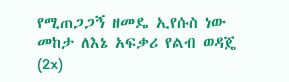የሚጠጋጋኝ ዘመዴ ኢየሱስ ነው መከታ ለእኔ አፍቃሪ የልብ ወዳጄ (2x)